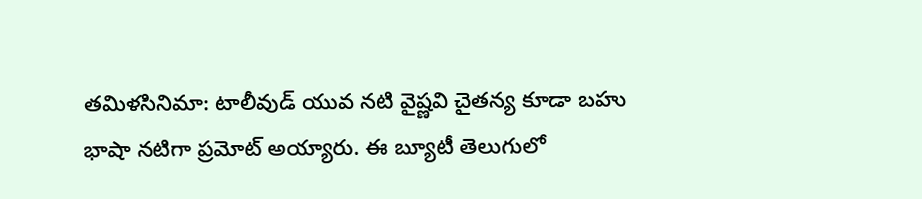తమిళసినిమా: టాలీవుడ్ యువ నటి వైష్ణవి చైతన్య కూడా బహు భాషా నటిగా ప్రమోట్ అయ్యారు. ఈ బ్యూటీ తెలుగులో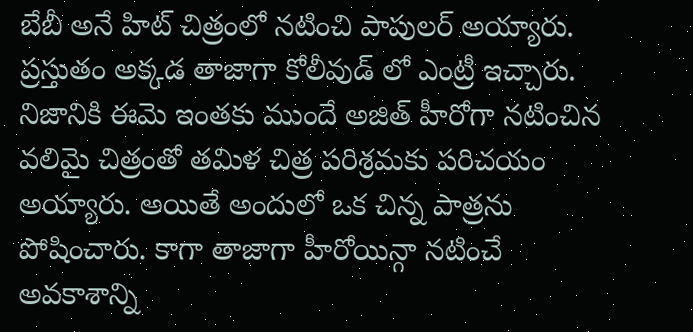బేబీ అనే హిట్ చిత్రంలో నటించి పాపులర్ అయ్యారు. ప్రస్తుతం అక్కడ తాజాగా కోలీవుడ్ లో ఎంట్రీ ఇచ్చారు. నిజానికి ఈమె ఇంతకు ముందే అజిత్ హీరోగా నటించిన వలిమై చిత్రంతో తమిళ చిత్ర పరిశ్రమకు పరిచయం అయ్యారు. అయితే అందులో ఒక చిన్న పాత్రను పోషించారు. కాగా తాజాగా హీరోయిన్గా నటించే అవకాశాన్ని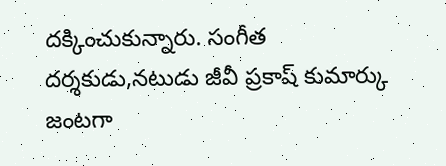దక్కించుకున్నారు. సంగీత దర్శకుడు,నటుడు జీవీ ప్రకాష్ కుమార్కు జంటగా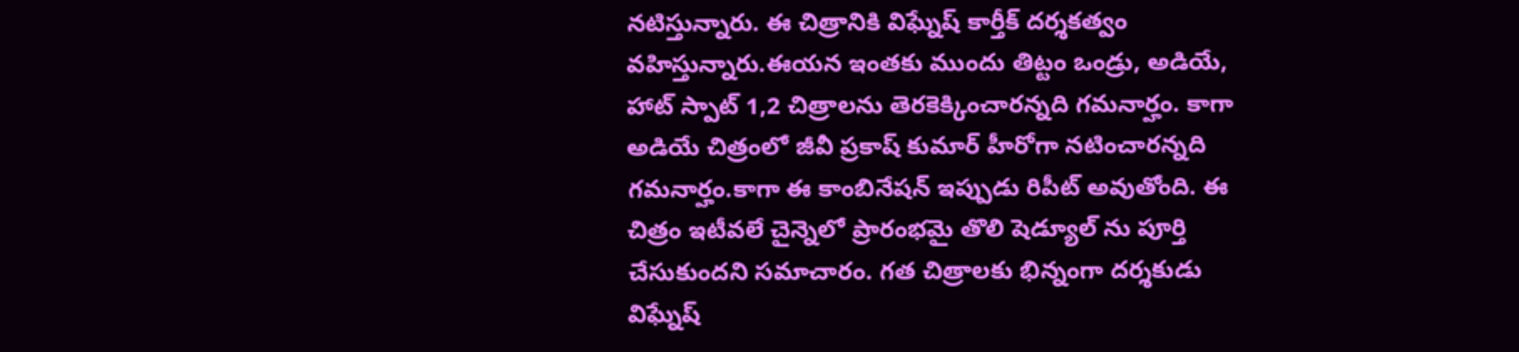నటిస్తున్నారు. ఈ చిత్రానికి విఘ్నేష్ కార్తీక్ దర్శకత్వం వహిస్తున్నారు.ఈయన ఇంతకు ముందు తిట్టం ఒండ్రు, అడియే, హాట్ స్పాట్ 1,2 చిత్రాలను తెరకెక్కించారన్నది గమనార్హం. కాగా అడియే చిత్రంలో జీవీ ప్రకాష్ కుమార్ హీరోగా నటించారన్నది గమనార్హం.కాగా ఈ కాంబినేషన్ ఇప్పుడు రిపీట్ అవుతోంది. ఈ చిత్రం ఇటీవలే చైన్నెలో ప్రారంభమై తొలి షెడ్యూల్ ను పూర్తి చేసుకుందని సమాచారం. గత చిత్రాలకు భిన్నంగా దర్శకుడు విఘ్నేష్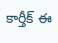కార్తీక్ ఈ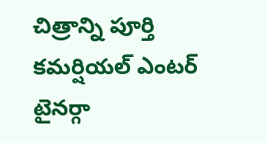చిత్రాన్ని పూర్తి కమర్షియల్ ఎంటర్ టైనర్గా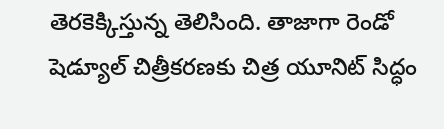తెరకెక్కిస్తున్న తెలిసింది. తాజాగా రెండో షెడ్యూల్ చిత్రీకరణకు చిత్ర యూనిట్ సిద్ధం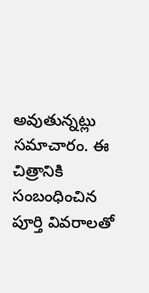అవుతున్నట్లు సమాచారం. ఈ చిత్రానికి సంబంధించిన పూర్తి వివరాలతో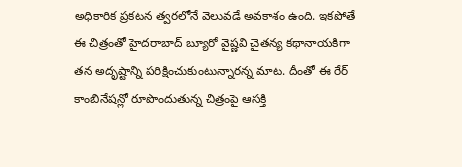అధికారిక ప్రకటన త్వరలోనే వెలువడే అవకాశం ఉంది. ఇకపోతే ఈ చిత్రంతో హైదరాబాద్ బ్యూరో వైష్ణవి చైతన్య కథానాయకిగా తన అదృష్టాన్ని పరిక్షించుకుంటున్నారన్న మాట. దీంతో ఈ రేర్ కాంబినేషన్లో రూపొందుతున్న చిత్రంపై ఆసక్తి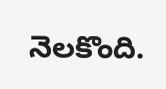నెలకొంది.